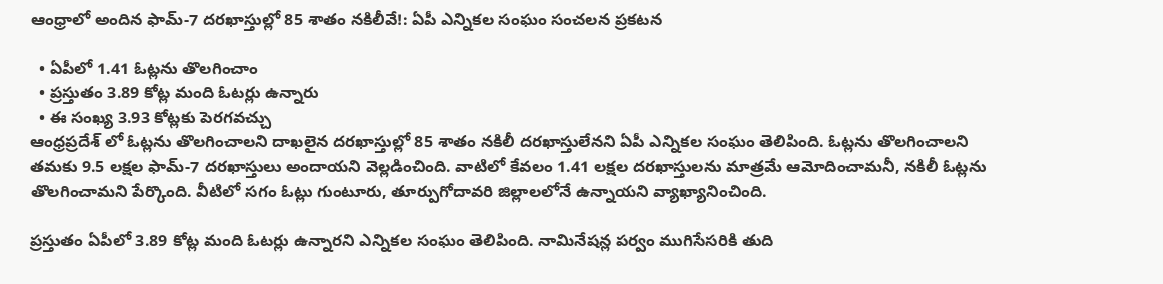ఆంధ్రాలో అందిన ఫామ్-7 దరఖాస్తుల్లో 85 శాతం నకిలీవే!: ఏపీ ఎన్నికల సంఘం సంచలన ప్రకటన

  • ఏపీలో 1.41 ఓట్లను తొలగించాం
  • ప్రస్తుతం 3.89 కోట్ల మంది ఓటర్లు ఉన్నారు
  • ఈ సంఖ్య 3.93 కోట్లకు పెరగవచ్చు
ఆంధ్రప్రదేశ్ లో ఓట్లను తొలగించాలని దాఖలైన దరఖాస్తుల్లో 85 శాతం నకిలీ దరఖాస్తులేనని ఏపీ ఎన్నికల సంఘం తెలిపింది. ఓట్లను తొలగించాలని తమకు 9.5 లక్షల ఫామ్-7 దరఖాస్తులు అందాయని వెల్లడించింది. వాటిలో కేవలం 1.41 లక్షల దరఖాస్తులను మాత్రమే ఆమోదించామనీ, నకిలీ ఓట్లను తొలగించామని పేర్కొంది. వీటిలో సగం ఓట్లు గుంటూరు, తూర్పుగోదావరి జిల్లాలలోనే ఉన్నాయని వ్యాఖ్యానించింది.

ప్రస్తుతం ఏపీలో 3.89 కోట్ల మంది ఓటర్లు ఉన్నారని ఎన్నికల సంఘం తెలిపింది. నామినేషన్ల పర్వం ముగిసేసరికి తుది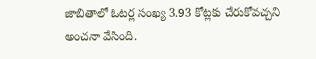జాబితాలో ఓటర్ల సంఖ్య 3.93 కోట్లకు చేరుకోవచ్చని అంచనా వేసింది.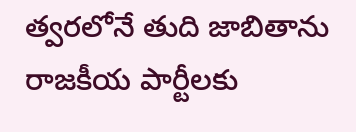త్వరలోనే తుది జాబితాను రాజకీయ పార్టీలకు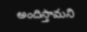అందిస్తామని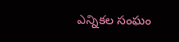ఎన్నికల సంఘం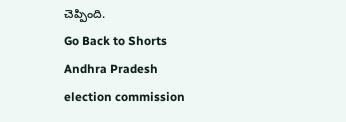చెప్పింది.
Go Back to Shorts
Andhra Pradesh
election commission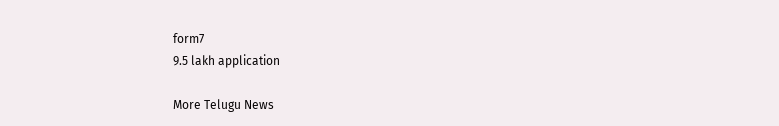form7
9.5 lakh application

More Telugu News